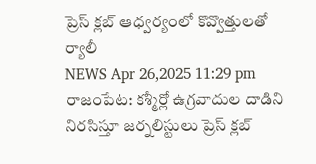ప్రెస్ క్లబ్ ఆధ్వర్యంలో కొవ్వొత్తులతో ర్యాలీ
NEWS Apr 26,2025 11:29 pm
రాజంపేట: కశ్మీర్లో ఉగ్రవాదుల దాడిని నిరసిస్తూ జర్నలిస్టులు ప్రెస్ క్లబ్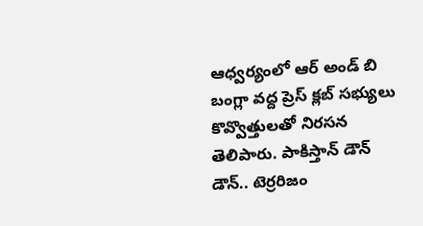ఆధ్వర్యంలో ఆర్ అండ్ బి బంగ్లా వద్ద ప్రెస్ క్లబ్ సభ్యులు కొవ్వొత్తులతో నిరసన తెలిపారు. పాకిస్తాన్ డౌన్ డౌన్.. టెర్రరిజం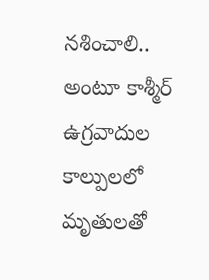నశించాలి.. అంటూ కాశ్మీర్ ఉగ్రవాదుల కాల్పులలో మృతులతో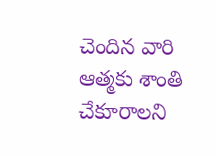చెందిన వారి ఆత్మకు శాంతి చేకూరాలని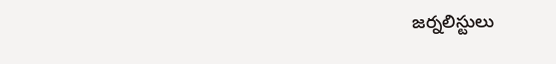జర్నలిస్టులు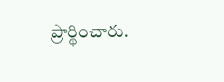ప్రార్థించారు.